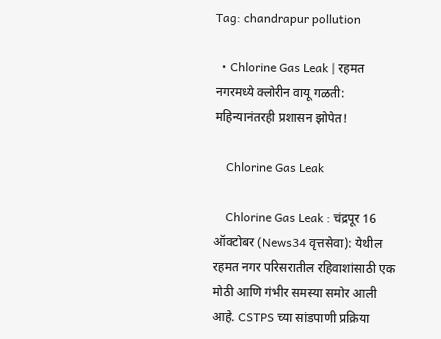Tag: chandrapur pollution

  • Chlorine Gas Leak | रहमत नगरमध्ये क्लोरीन वायू गळती: महिन्यानंतरही प्रशासन झोपेत!

    Chlorine Gas Leak

    Chlorine Gas Leak : चंद्रपूर 16 ऑक्टोबर (News34 वृत्तसेवा): येथील रहमत नगर परिसरातील रहिवाशांसाठी एक मोठी आणि गंभीर समस्या समोर आली आहे. CSTPS च्या सांडपाणी प्रक्रिया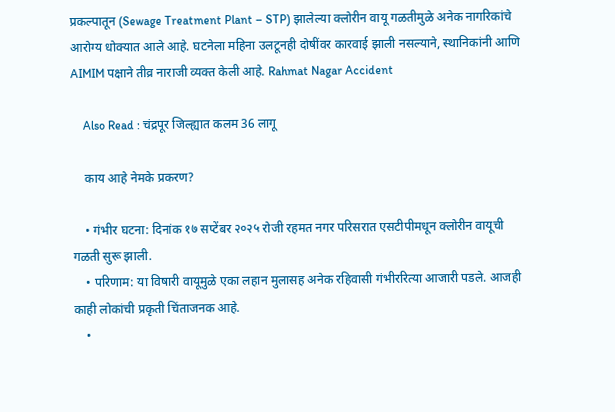प्रकल्पातून (Sewage Treatment Plant – STP) झालेल्या क्लोरीन वायू गळतीमुळे अनेक नागरिकांचे आरोग्य धोक्यात आले आहे. घटनेला महिना उलटूनही दोषींवर कारवाई झाली नसल्याने, स्थानिकांनी आणि AIMIM पक्षाने तीव्र नाराजी व्यक्त केली आहे. Rahmat Nagar Accident

    Also Read : चंद्रपूर जिल्ह्यात कलम 36 लागू

    काय आहे नेमके प्रकरण?

    • गंभीर घटना: दिनांक १७ सप्टेंबर २०२५ रोजी रहमत नगर परिसरात एसटीपीमधून क्लोरीन वायूची गळती सुरू झाली.
    • परिणाम: या विषारी वायूमुळे एका लहान मुलासह अनेक रहिवासी गंभीररित्या आजारी पडले. आजही काही लोकांची प्रकृती चिंताजनक आहे.
    •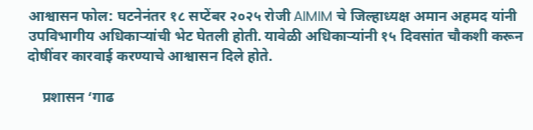आश्वासन फोल: घटनेनंतर १८ सप्टेंबर २०२५ रोजी AIMIM चे जिल्हाध्यक्ष अमान अहमद यांनी उपविभागीय अधिकाऱ्यांची भेट घेतली होती. यावेळी अधिकाऱ्यांनी १५ दिवसांत चौकशी करून दोषींवर कारवाई करण्याचे आश्वासन दिले होते.

    प्रशासन ‘गाढ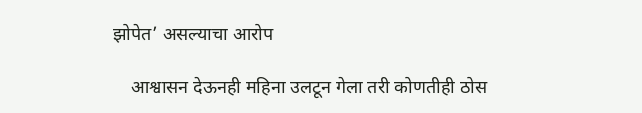झोपेत’ असल्याचा आरोप

    आश्वासन देऊनही महिना उलटून गेला तरी कोणतीही ठोस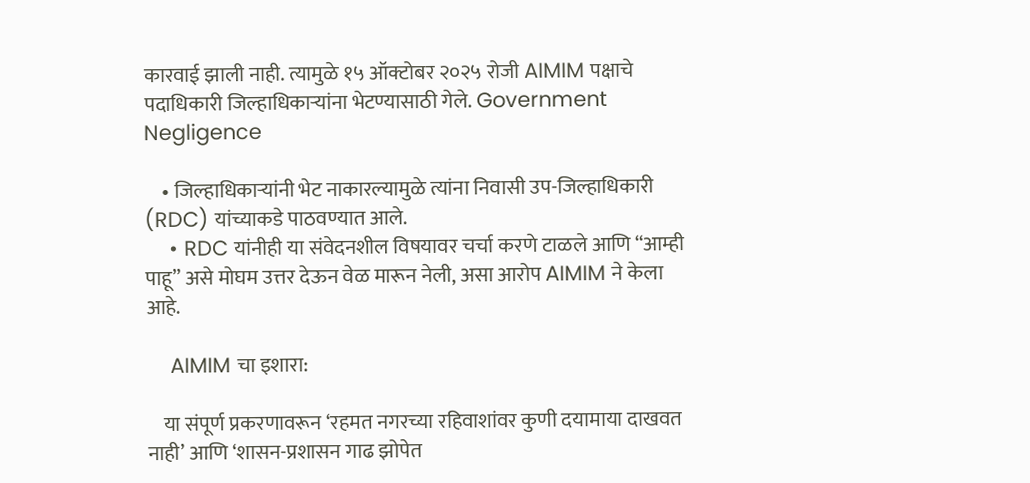कारवाई झाली नाही. त्यामुळे १५ ऑक्टोबर २०२५ रोजी AIMIM पक्षाचे पदाधिकारी जिल्हाधिकाऱ्यांना भेटण्यासाठी गेले. Government Negligence

    • जिल्हाधिकाऱ्यांनी भेट नाकारल्यामुळे त्यांना निवासी उप-जिल्हाधिकारी (RDC) यांच्याकडे पाठवण्यात आले.
    • RDC यांनीही या संवेदनशील विषयावर चर्चा करणे टाळले आणि “आम्ही पाहू” असे मोघम उत्तर देऊन वेळ मारून नेली, असा आरोप AIMIM ने केला आहे.

    AIMIM चा इशारा:

    या संपूर्ण प्रकरणावरून ‘रहमत नगरच्या रहिवाशांवर कुणी दयामाया दाखवत नाही’ आणि ‘शासन-प्रशासन गाढ झोपेत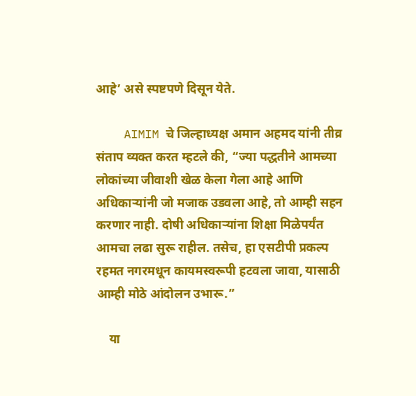आहे’ असे स्पष्टपणे दिसून येते.

    AIMIM चे जिल्हाध्यक्ष अमान अहमद यांनी तीव्र संताप व्यक्त करत म्हटले की, “ज्या पद्धतीने आमच्या लोकांच्या जीवाशी खेळ केला गेला आहे आणि अधिकाऱ्यांनी जो मजाक उडवला आहे, तो आम्ही सहन करणार नाही. दोषी अधिकाऱ्यांना शिक्षा मिळेपर्यंत आमचा लढा सुरू राहील. तसेच, हा एसटीपी प्रकल्प रहमत नगरमधून कायमस्वरूपी हटवला जावा, यासाठी आम्ही मोठे आंदोलन उभारू.”

    या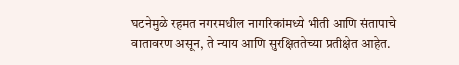घटनेमुळे रहमत नगरमधील नागरिकांमध्ये भीती आणि संतापाचे वातावरण असून, ते न्याय आणि सुरक्षिततेच्या प्रतीक्षेत आहेत.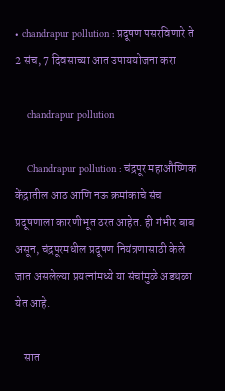• chandrapur pollution : प्रदूषण पसरविणारे ते 2 संच, 7 दिवसाच्या आत उपाययोजना करा

    chandrapur pollution

    Chandrapur pollution : चंद्रपूर महाऔष्णिक केंद्रातील आठ आणि नऊ क्रमांकाचे संच प्रदूषणाला कारणीभूत ठरत आहेत. ही गंभीर बाब असून, चंद्रपूरमधील प्रदूषण नियंत्रणासाठी केले जात असलेल्या प्रयत्नांमध्ये या संचांमुळे अडथळा येत आहे.

    सात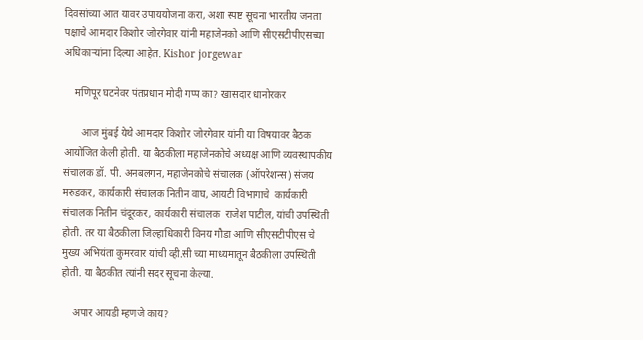दिवसांच्या आत यावर उपाययोजना करा, अशा स्पष्ट सूचना भारतीय जनता पक्षाचे आमदार किशोर जोरगेवार यांनी महाजेनको आणि सीएसटीपीएसच्या अधिकाऱ्यांना दिल्या आहेत. Kishor jorgewar

    मणिपूर घटनेवर पंतप्रधान मोदी गप्प का? खासदार धानोरकर

       आज मुंबई येथे आमदार किशोर जोरगेवार यांनी या विषयावर बैठक आयोजित केली होती. या बैठकीला महाजेनकोचे अध्यक्ष आणि व्यवस्थापकीय संचालक डॉ. पी. अनबलगन, महाजेनकोचे संचालक (ऑपरेशन्स) संजय मरुडकर, कार्यकारी संचालक नितीन वाघ, आयटी विभागाचे  कार्यकारी संचालक नितीन चंदूरकर, कार्यकारी संचालक  राजेश पाटील, यांची उपस्थिती होती. तर या बैठकीला जिल्हाधिकारी विनय गौडा आणि सीएसटीपीएस चे मुख्य अभियंता कुमरवार यांची व्ही.सी च्या माध्यमातून बैठकीला उपस्थिती होती. या बैठकीत त्यांनी सदर सूचना केल्या.

    अपार आयडी म्हणजे काय?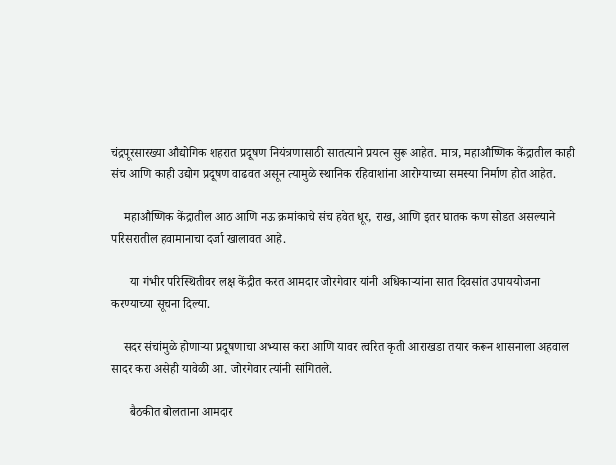चंद्रपूरसारख्या औद्योगिक शहरात प्रदूषण नियंत्रणासाठी सातत्याने प्रयत्न सुरू आहेत. मात्र, महाऔष्णिक केंद्रातील काही संच आणि काही उद्योग प्रदूषण वाढवत असून त्यामुळे स्थानिक रहिवाशांना आरोग्याच्या समस्या निर्माण होत आहेत.

    महाऔष्णिक केंद्रातील आठ आणि नऊ क्रमांकाचे संच हवेत धूर, राख, आणि इतर घातक कण सोडत असल्याने परिसरातील हवामानाचा दर्जा खालावत आहे.

      या गंभीर परिस्थितीवर लक्ष केंद्रीत करत आमदार जोरगेवार यांनी अधिकार्‍यांना सात दिवसांत उपाययोजना करण्याच्या सूचना दिल्या.

    सदर संचांमुळे होणाऱ्या प्रदूषणाचा अभ्यास करा आणि यावर त्वरित कृती आराखडा तयार करून शासनाला अहवाल सादर करा असेही यावेळी आ. जोरगेवार त्यांनी सांगितले.

      बैठकीत बोलताना आमदार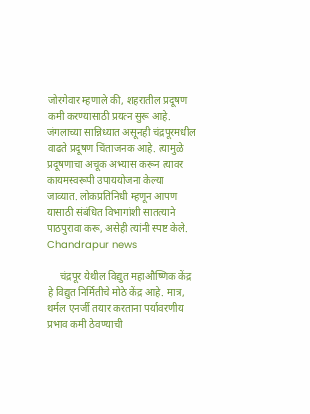जोरगेवार म्हणाले की, शहरातील प्रदूषण कमी करण्यासाठी प्रयत्न सुरू आहे. जंगलाच्या सान्निध्यात असूनही चंद्रपूरमधील वाढते प्रदूषण चिंताजनक आहे. त्यामुळे प्रदूषणाचा अचूक अभ्यास करून त्यावर कायमस्वरूपी उपाययोजना केल्या जाव्यात. लोकप्रतिनिधी म्हणून आपण यासाठी संबंधित विभागांशी सातत्याने पाठपुरावा करू, असेही त्यांनी स्पष्ट केले. Chandrapur news

     चंद्रपूर येथील विद्युत महाऔष्णिक केंद्र हे विद्युत निर्मितीचे मोठे केंद्र आहे. मात्र, थर्मल एनर्जी तयार करताना पर्यावरणीय प्रभाव कमी ठेवण्याची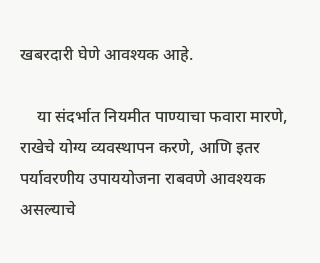खबरदारी घेणे आवश्यक आहे.

    या संदर्भात नियमीत पाण्याचा फवारा मारणे, राखेचे योग्य व्यवस्थापन करणे, आणि इतर पर्यावरणीय उपाययोजना राबवणे आवश्यक असल्याचे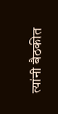त्यांनी बैठकीत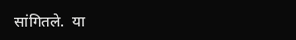सांगितले.  या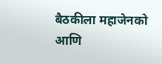बैठकीला महाजेनको आणि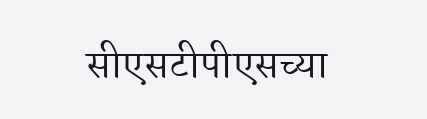सीएसटीपीएसच्या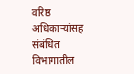वरिष्ठ अधिकाऱ्यांसह संबंधित विभागातील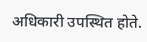अधिकारी उपस्थित होते.